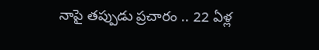నాపై తప్పుడు ప్రచారం .. 22 ఏళ్ల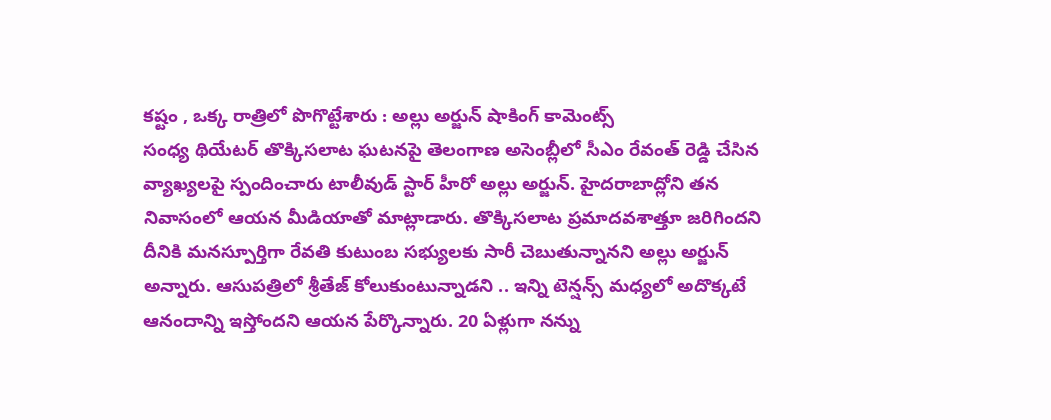కష్టం , ఒక్క రాత్రిలో పొగొట్టేశారు : అల్లు అర్జున్ షాకింగ్ కామెంట్స్
సంధ్య థియేటర్ తొక్కిసలాట ఘటనపై తెలంగాణ అసెంబ్లీలో సీఎం రేవంత్ రెడ్డి చేసిన వ్యాఖ్యలపై స్పందించారు టాలీవుడ్ స్టార్ హీరో అల్లు అర్జున్. హైదరాబాద్లోని తన నివాసంలో ఆయన మీడియాతో మాట్లాడారు. తొక్కిసలాట ప్రమాదవశాత్తూ జరిగిందని దీనికి మనస్పూర్తిగా రేవతి కుటుంబ సభ్యులకు సారీ చెబుతున్నానని అల్లు అర్జున్ అన్నారు. ఆసుపత్రిలో శ్రీతేజ్ కోలుకుంటున్నాడని .. ఇన్ని టెన్షన్స్ మధ్యలో అదొక్కటే ఆనందాన్ని ఇస్తోందని ఆయన పేర్కొన్నారు. 20 ఏళ్లుగా నన్ను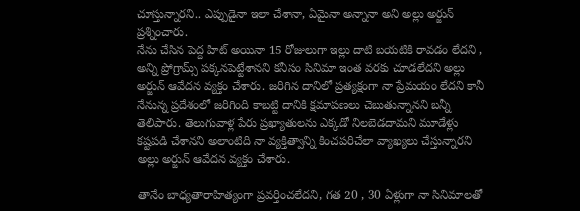చూస్తున్నారని.. ఎప్పుడైనా ఇలా చేశానా, ఏమైనా అన్నానా అని అల్లు అర్జున్ ప్రశ్నించారు.
నేను చేసిన పెద్ద హిట్ అయినా 15 రోజులుగా ఇల్లు దాటి బయటికి రావడం లేదని , అన్ని ప్రోగ్రామ్స్ పక్కనపెట్టేశానని కనీసం సినిమా ఇంత వరకు చూడలేదని అల్లు అర్జున్ ఆవేదన వ్యక్తం చేశారు. జరిగిన దానిలో ప్రత్యక్షంగా నా ప్రేమయం లేదని కానీ నేనున్న ప్రదేశంలో జరిగింది కాబట్టి దానికి క్షమాపణలు చెబుతున్నానని బన్నీ తెలిపారు. తెలుగువాళ్ల పేరు ప్రఖ్యాతులను ఎక్కడో నిలబెడదామని మూడేళ్లు కష్టపడి చేశానని అలాంటిది నా వ్యక్తిత్వాన్ని కించపరిచేలా వ్యాఖ్యలు చేస్తున్నారని అల్లు అర్జున్ ఆవేదన వ్యక్తం చేశారు.

తానేం బాధ్యతారాహిత్యంగా ప్రవర్తించలేదని, గత 20 , 30 ఏళ్లుగా నా సినిమాలతో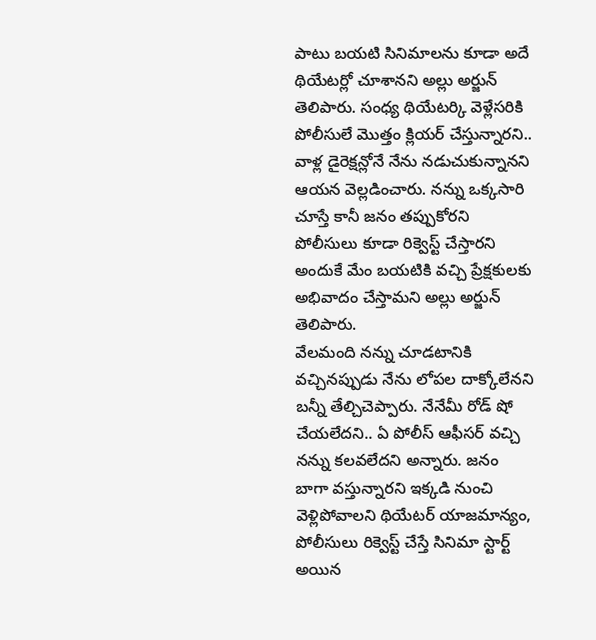పాటు బయటి సినిమాలను కూడా అదే థియేటర్లో చూశానని అల్లు అర్జున్ తెలిపారు. సంధ్య థియేటర్కి వెళ్లేసరికి పోలీసులే మొత్తం క్లియర్ చేస్తున్నారని.. వాళ్ల డైరెక్షన్లోనే నేను నడుచుకున్నానని ఆయన వెల్లడించారు. నన్ను ఒక్కసారి చూస్తే కానీ జనం తప్పుకోరని పోలీసులు కూడా రిక్వెస్ట్ చేస్తారని అందుకే మేం బయటికి వచ్చి ప్రేక్షకులకు అభివాదం చేస్తామని అల్లు అర్జున్ తెలిపారు.
వేలమంది నన్ను చూడటానికి వచ్చినప్పుడు నేను లోపల దాక్కోలేనని బన్నీ తేల్చిచెప్పారు. నేనేమీ రోడ్ షో చేయలేదని.. ఏ పోలీస్ ఆఫీసర్ వచ్చి నన్ను కలవలేదని అన్నారు. జనం బాగా వస్తున్నారని ఇక్కడి నుంచి వెళ్లిపోవాలని థియేటర్ యాజమాన్యం, పోలీసులు రిక్వెస్ట్ చేస్తే సినిమా స్టార్ట్ అయిన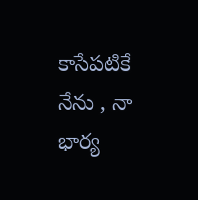కాసేపటికే నేను , నా భార్య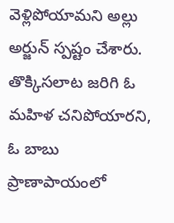వెళ్లిపోయామని అల్లు అర్జున్ స్పష్టం చేశారు. తొక్కిసలాట జరిగి ఓ మహిళ చనిపోయారని, ఓ బాబు ప్రాణాపాయంలో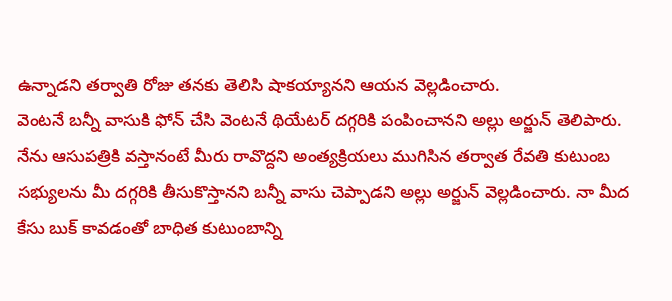ఉన్నాడని తర్వాతి రోజు తనకు తెలిసి షాకయ్యానని ఆయన వెల్లడించారు.
వెంటనే బన్నీ వాసుకి ఫోన్ చేసి వెంటనే థియేటర్ దగ్గరికి పంపించానని అల్లు అర్జున్ తెలిపారు. నేను ఆసుపత్రికి వస్తానంటే మీరు రావొద్దని అంత్యక్రియలు ముగిసిన తర్వాత రేవతి కుటుంబ సభ్యులను మీ దగ్గరికి తీసుకొస్తానని బన్నీ వాసు చెప్పాడని అల్లు అర్జున్ వెల్లడించారు. నా మీద కేసు బుక్ కావడంతో బాధిత కుటుంబాన్ని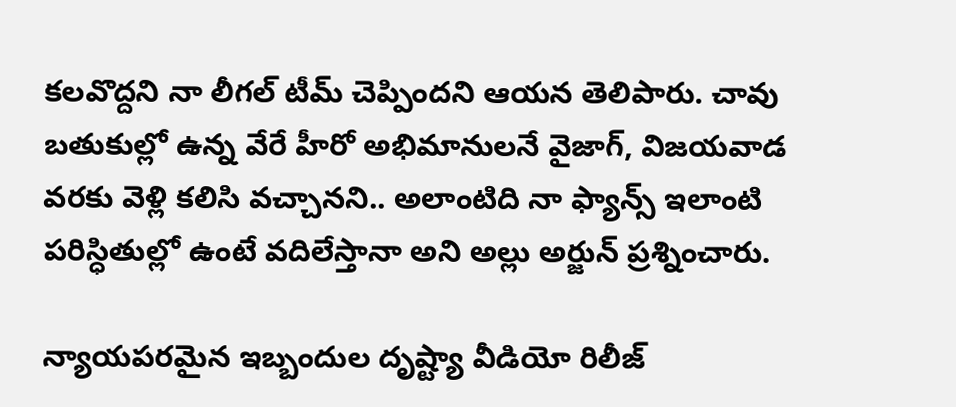కలవొద్దని నా లీగల్ టీమ్ చెప్పిందని ఆయన తెలిపారు. చావు బతుకుల్లో ఉన్న వేరే హీరో అభిమానులనే వైజాగ్, విజయవాడ వరకు వెళ్లి కలిసి వచ్చానని.. అలాంటిది నా ఫ్యాన్స్ ఇలాంటి పరిస్ధితుల్లో ఉంటే వదిలేస్తానా అని అల్లు అర్జున్ ప్రశ్నించారు.

న్యాయపరమైన ఇబ్బందుల దృష్ట్యా వీడియో రిలీజ్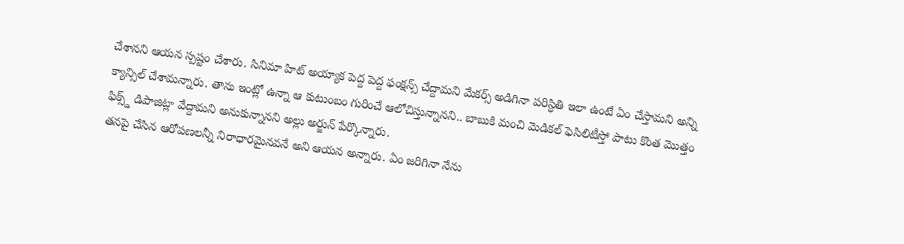చేశానని ఆయన స్పష్టం చేశారు. సినిమా హిట్ అయ్యాక పెద్ద పెద్ద ఫంక్షన్స్ చేద్దామని మేకర్స్ అడిగినా పరిస్ధితి ఇలా ఉంటే ఏం చేస్తామని అన్ని క్యాన్సిల్ చేశామన్నారు. తాను ఇంట్లో ఉన్నా ఆ కుటుంబం గురించే ఆలోచిస్తున్నానని.. బాబుకి మంచి మెడికల్ ఫెసిలిటీస్తో పాటు కొంత మొత్తం ఫిక్స్డ్ డిపాజిట్లా వేద్దామని అనుకున్నానని అల్లు అర్జున్ పేర్కొన్నారు.
తనపై చేసిన ఆరోపణలన్నీ నిరాధారమైనవనే అని ఆయన అన్నారు. ఏం జరిగినా నేను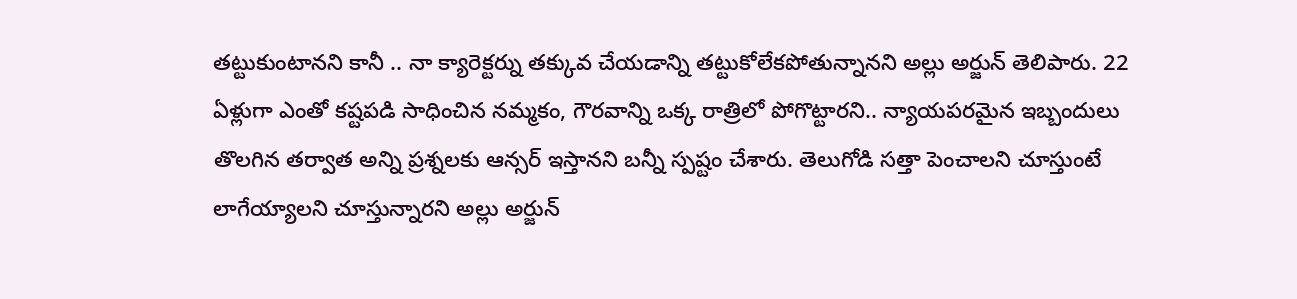తట్టుకుంటానని కానీ .. నా క్యారెక్టర్ను తక్కువ చేయడాన్ని తట్టుకోలేకపోతున్నానని అల్లు అర్జున్ తెలిపారు. 22 ఏళ్లుగా ఎంతో కష్టపడి సాధించిన నమ్మకం, గౌరవాన్ని ఒక్క రాత్రిలో పోగొట్టారని.. న్యాయపరమైన ఇబ్బందులు తొలగిన తర్వాత అన్ని ప్రశ్నలకు ఆన్సర్ ఇస్తానని బన్నీ స్పష్టం చేశారు. తెలుగోడి సత్తా పెంచాలని చూస్తుంటే లాగేయ్యాలని చూస్తున్నారని అల్లు అర్జున్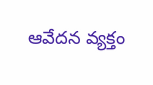ఆవేదన వ్యక్తం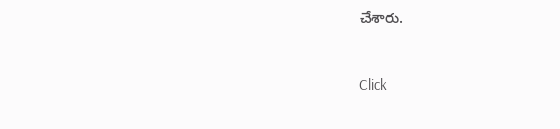చేశారు.


Click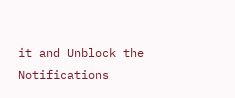it and Unblock the Notifications